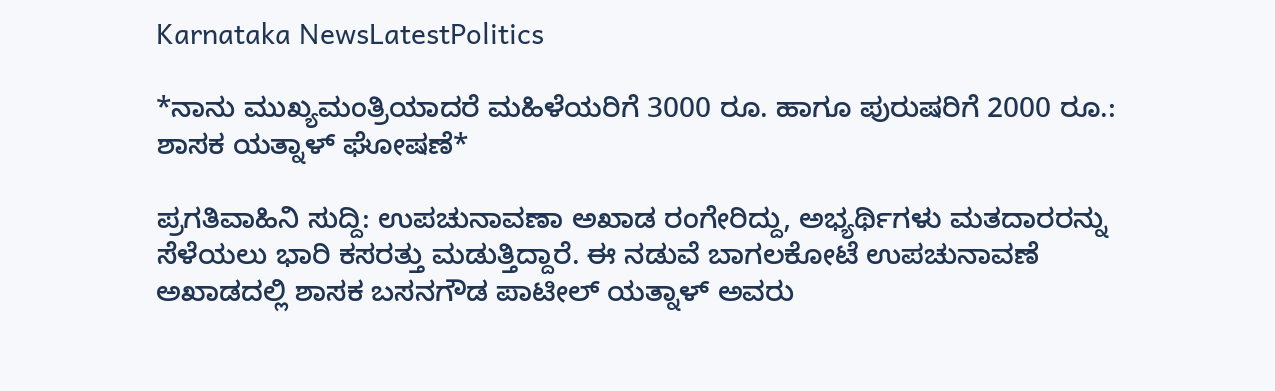Karnataka NewsLatestPolitics

*ನಾನು ಮುಖ್ಯಮಂತ್ರಿಯಾದರೆ ಮಹಿಳೆಯರಿಗೆ 3000 ರೂ. ಹಾಗೂ ಪುರುಷರಿಗೆ 2000 ರೂ.: ಶಾಸಕ ಯತ್ನಾಳ್ ಘೋಷಣೆ*

ಪ್ರಗತಿವಾಹಿನಿ ಸುದ್ದಿ: ಉಪಚುನಾವಣಾ ಅಖಾಡ ರಂಗೇರಿದ್ದು, ಅಭ್ಯರ್ಥಿಗಳು ಮತದಾರರನ್ನು ಸೆಳೆಯಲು ಭಾರಿ ಕಸರತ್ತು ಮಡುತ್ತಿದ್ದಾರೆ. ಈ ನಡುವೆ ಬಾಗಲಕೋಟೆ ಉಪಚುನಾವಣೆ ಅಖಾಡದಲ್ಲಿ ಶಾಸಕ ಬಸನಗೌಡ ಪಾಟೀಲ್ ಯತ್ನಾಳ್ ಅವರು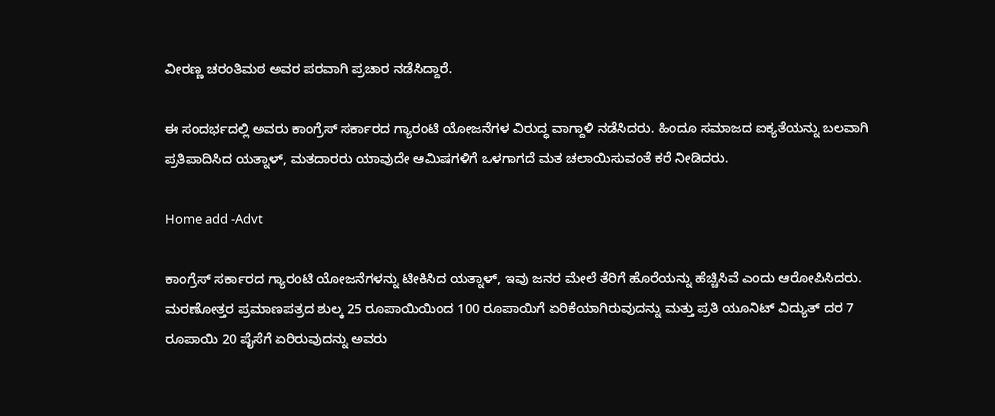ವೀರಣ್ಣ ಚರಂತಿಮಠ ಅವರ ಪರವಾಗಿ ಪ್ರಚಾರ ನಡೆಸಿದ್ದಾರೆ.

ಈ ಸಂದರ್ಭದಲ್ಲಿ ಅವರು ಕಾಂಗ್ರೆಸ್ ಸರ್ಕಾರದ ಗ್ಯಾರಂಟಿ ಯೋಜನೆಗಳ ವಿರುದ್ಧ ವಾಗ್ದಾಳಿ ನಡೆಸಿದರು. ಹಿಂದೂ ಸಮಾಜದ ಐಕ್ಯತೆಯನ್ನು ಬಲವಾಗಿ ಪ್ರತಿಪಾದಿಸಿದ ಯತ್ನಾಳ್, ಮತದಾರರು ಯಾವುದೇ ಆಮಿಷಗಳಿಗೆ ಒಳಗಾಗದೆ ಮತ ಚಲಾಯಿಸುವಂತೆ ಕರೆ ನೀಡಿದರು.

Home add -Advt

ಕಾಂಗ್ರೆಸ್ ಸರ್ಕಾರದ ಗ್ಯಾರಂಟಿ ಯೋಜನೆಗಳನ್ನು ಟೀಕಿಸಿದ ಯತ್ನಾಳ್, ಇವು ಜನರ ಮೇಲೆ ತೆರಿಗೆ ಹೊರೆಯನ್ನು ಹೆಚ್ಚಿಸಿವೆ ಎಂದು ಆರೋಪಿಸಿದರು. ಮರಣೋತ್ತರ ಪ್ರಮಾಣಪತ್ರದ ಶುಲ್ಕ 25 ರೂಪಾಯಿಯಿಂದ 100 ರೂಪಾಯಿಗೆ ಏರಿಕೆಯಾಗಿರುವುದನ್ನು ಮತ್ತು ಪ್ರತಿ ಯೂನಿಟ್ ವಿದ್ಯುತ್ ದರ 7 ರೂಪಾಯಿ 20 ಪೈಸೆಗೆ ಏರಿರುವುದನ್ನು ಅವರು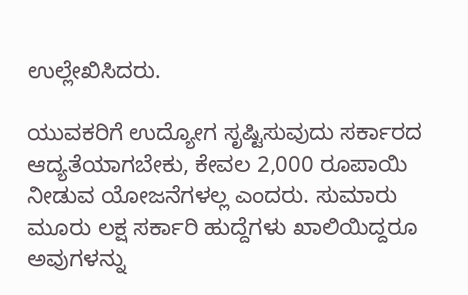ಉಲ್ಲೇಖಿಸಿದರು.

ಯುವಕರಿಗೆ ಉದ್ಯೋಗ ಸೃಷ್ಟಿಸುವುದು ಸರ್ಕಾರದ ಆದ್ಯತೆಯಾಗಬೇಕು, ಕೇವಲ 2,000 ರೂಪಾಯಿ ನೀಡುವ ಯೋಜನೆಗಳಲ್ಲ ಎಂದರು. ಸುಮಾರು ಮೂರು ಲಕ್ಷ ಸರ್ಕಾರಿ ಹುದ್ದೆಗಳು ಖಾಲಿಯಿದ್ದರೂ ಅವುಗಳನ್ನು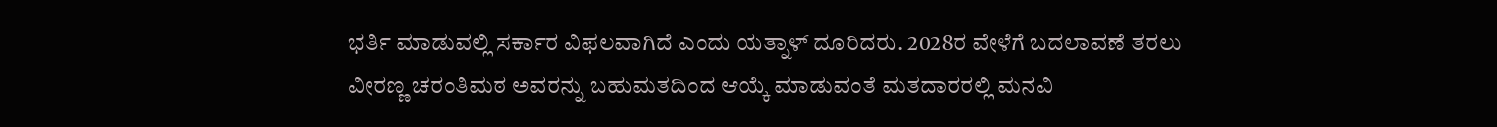ಭರ್ತಿ ಮಾಡುವಲ್ಲಿ ಸರ್ಕಾರ ವಿಫಲವಾಗಿದೆ ಎಂದು ಯತ್ನಾಳ್ ದೂರಿದರು. 2028ರ ವೇಳೆಗೆ ಬದಲಾವಣೆ ತರಲು ವೀರಣ್ಣ ಚರಂತಿಮಠ ಅವರನ್ನು ಬಹುಮತದಿಂದ ಆಯ್ಕೆ ಮಾಡುವಂತೆ ಮತದಾರರಲ್ಲಿ ಮನವಿ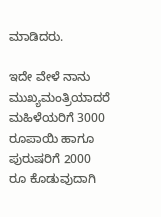ಮಾಡಿದರು.

ಇದೇ ವೇಳೆ ನಾನು ಮುಖ್ಯಮಂತ್ರಿಯಾದರೆ ಮಹಿಳೆಯರಿಗೆ 3000 ರೂಪಾಯಿ ಹಾಗೂ ಪುರುಷರಿಗೆ 2000 ರೂ ಕೊಡುವುದಾಗಿ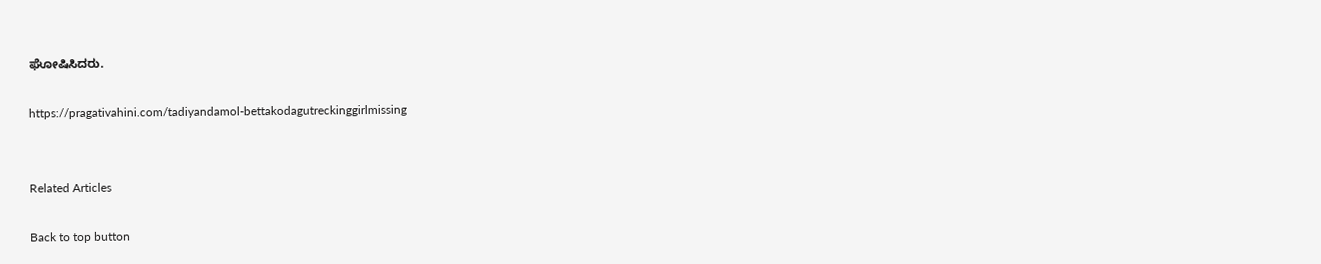ಘೋಷಿಸಿದರು.

https://pragativahini.com/tadiyandamol-bettakodagutreckinggirlmissing


Related Articles

Back to top button